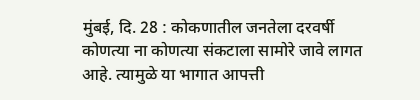मुंबई, दि. 28 : कोकणातील जनतेला दरवर्षी कोणत्या ना कोणत्या संकटाला सामोरे जावे लागत आहे. त्यामुळे या भागात आपत्ती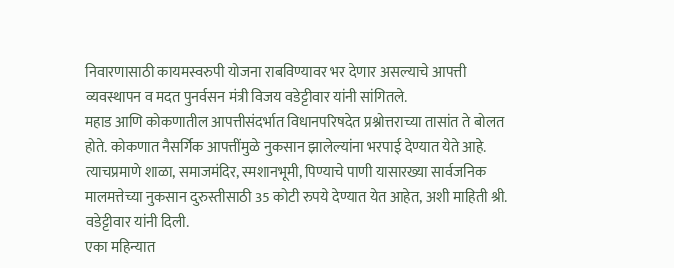निवारणासाठी कायमस्वरुपी योजना राबविण्यावर भर देणार असल्याचे आपत्ती व्यवस्थापन व मदत पुनर्वसन मंत्री विजय वडेट्टीवार यांनी सांगितले.
महाड आणि कोकणातील आपत्तीसंदर्भात विधानपरिषदेत प्रश्नोत्तराच्या तासांत ते बोलत होते. कोकणात नैसर्गिक आपत्तींमुळे नुकसान झालेल्यांना भरपाई देण्यात येते आहे. त्याचप्रमाणे शाळा, समाजमंदिर, स्मशानभूमी, पिण्याचे पाणी यासारख्या सार्वजनिक मालमत्तेच्या नुकसान दुरुस्तीसाठी 35 कोटी रुपये देण्यात येत आहेत, अशी माहिती श्री. वडेट्टीवार यांनी दिली.
एका महिन्यात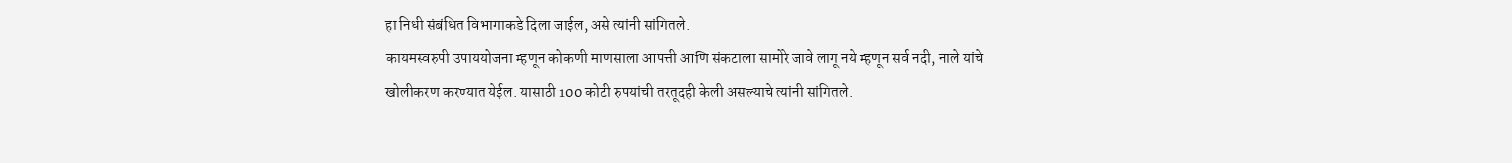हा निधी संबंधित विभागाकडे दिला जाईल, असे त्यांनी सांगितले.
कायमस्वरुपी उपाययोजना म्हणून कोकणी माणसाला आपत्ती आणि संकटाला सामोरे जावे लागू नये म्हणून सर्व नदी, नाले यांचे खोलीकरण करण्यात येईल. यासाठी 100 कोटी रुपयांची तरतूदही केली असल्याचे त्यांनी सांगितले.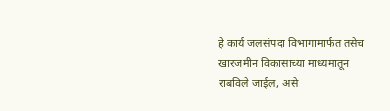हे कार्य जलसंपदा विभागामार्फत तसेच खारजमीन विकासाच्या माध्यमातून राबविले जाईल, असे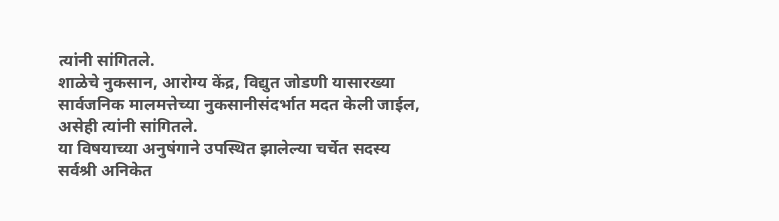त्यांनी सांगितले.
शाळेचे नुकसान, आरोग्य केंद्र, विद्युत जोडणी यासारख्या सार्वजनिक मालमत्तेच्या नुकसानीसंदर्भात मदत केली जाईल, असेही त्यांनी सांगितले.
या विषयाच्या अनुषंगाने उपस्थित झालेल्या चर्चेत सदस्य सर्वश्री अनिकेत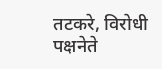तटकरे, विरोधी पक्षनेते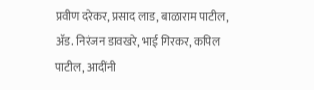प्रवीण दरेकर, प्रसाद लाड, बाळाराम पाटील, ॲड. निरंजन डावखरे, भाई गिरकर, कपिल पाटील, आदींनी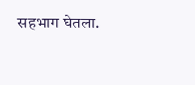सहभाग घेतला.